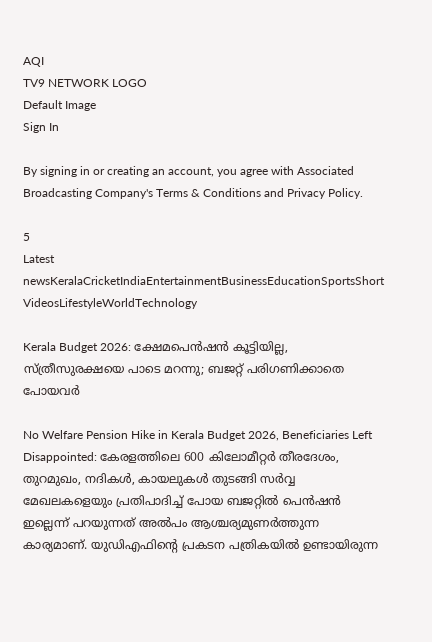AQI
TV9 NETWORK LOGO
Default Image
Sign In

By signing in or creating an account, you agree with Associated Broadcasting Company's Terms & Conditions and Privacy Policy.

5
Latest newsKeralaCricketIndiaEntertainmentBusinessEducationSportsShort VideosLifestyleWorldTechnology

Kerala Budget 2026: ക്ഷേമപെന്‍ഷന്‍ കൂട്ടിയില്ല, സ്ത്രീസുരക്ഷയെ പാടെ മറന്നു; ബജറ്റ് പരിഗണിക്കാതെ പോയവര്‍

No Welfare Pension Hike in Kerala Budget 2026, Beneficiaries Left Disappointed: കേരളത്തിലെ 600 കിലോമീറ്റര്‍ തീരദേശം, തുറമുഖം, നദികള്‍, കായലുകള്‍ തുടങ്ങി സര്‍വ്വ മേഖലകളെയും പ്രതിപാദിച്ച് പോയ ബജറ്റില്‍ പെന്‍ഷന്‍ ഇല്ലെന്ന് പറയുന്നത് അല്‍പം ആശ്ചര്യമുണര്‍ത്തുന്ന കാര്യമാണ്. യുഡിഎഫിന്റെ പ്രകടന പത്രികയില്‍ ഉണ്ടായിരുന്ന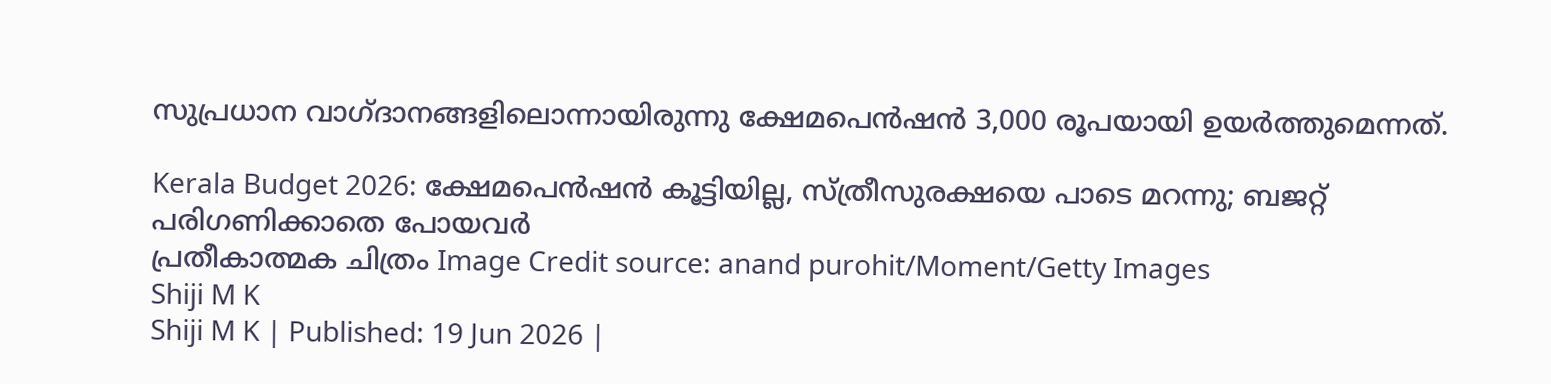സുപ്രധാന വാഗ്ദാനങ്ങളിലൊന്നായിരുന്നു ക്ഷേമപെന്‍ഷന്‍ 3,000 രൂപയായി ഉയര്‍ത്തുമെന്നത്.

Kerala Budget 2026: ക്ഷേമപെന്‍ഷന്‍ കൂട്ടിയില്ല, സ്ത്രീസുരക്ഷയെ പാടെ മറന്നു; ബജറ്റ് പരിഗണിക്കാതെ പോയവര്‍
പ്രതീകാത്മക ചിത്രം Image Credit source: anand purohit/Moment/Getty Images
Shiji M K
Shiji M K | Published: 19 Jun 2026 |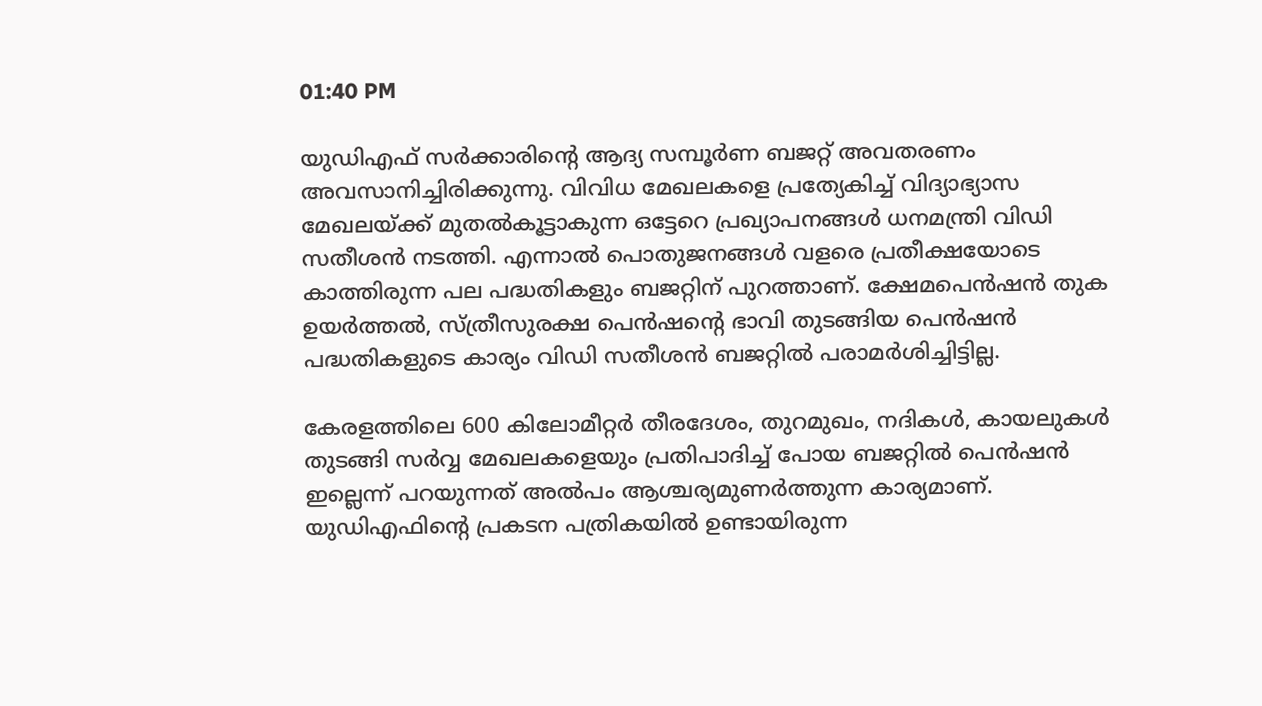01:40 PM

യുഡിഎഫ് സര്‍ക്കാരിന്റെ ആദ്യ സമ്പൂര്‍ണ ബജറ്റ് അവതരണം അവസാനിച്ചിരിക്കുന്നു. വിവിധ മേഖലകളെ പ്രത്യേകിച്ച് വിദ്യാഭ്യാസ മേഖലയ്ക്ക് മുതല്‍കൂട്ടാകുന്ന ഒട്ടേറെ പ്രഖ്യാപനങ്ങള്‍ ധനമന്ത്രി വിഡി സതീശന്‍ നടത്തി. എന്നാല്‍ പൊതുജനങ്ങള്‍ വളരെ പ്രതീക്ഷയോടെ കാത്തിരുന്ന പല പദ്ധതികളും ബജറ്റിന് പുറത്താണ്. ക്ഷേമപെന്‍ഷന്‍ തുക ഉയര്‍ത്തല്‍, സ്ത്രീസുരക്ഷ പെന്‍ഷന്റെ ഭാവി തുടങ്ങിയ പെന്‍ഷന്‍ പദ്ധതികളുടെ കാര്യം വിഡി സതീശന്‍ ബജറ്റില്‍ പരാമര്‍ശിച്ചിട്ടില്ല.

കേരളത്തിലെ 600 കിലോമീറ്റര്‍ തീരദേശം, തുറമുഖം, നദികള്‍, കായലുകള്‍ തുടങ്ങി സര്‍വ്വ മേഖലകളെയും പ്രതിപാദിച്ച് പോയ ബജറ്റില്‍ പെന്‍ഷന്‍ ഇല്ലെന്ന് പറയുന്നത് അല്‍പം ആശ്ചര്യമുണര്‍ത്തുന്ന കാര്യമാണ്. യുഡിഎഫിന്റെ പ്രകടന പത്രികയില്‍ ഉണ്ടായിരുന്ന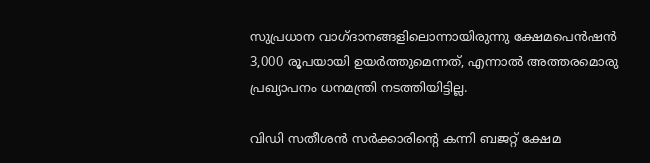സുപ്രധാന വാഗ്ദാനങ്ങളിലൊന്നായിരുന്നു ക്ഷേമപെന്‍ഷന്‍ 3,000 രൂപയായി ഉയര്‍ത്തുമെന്നത്, എന്നാല്‍ അത്തരമൊരു പ്രഖ്യാപനം ധനമന്ത്രി നടത്തിയിട്ടില്ല.

വിഡി സതീശന്‍ സര്‍ക്കാരിന്റെ കന്നി ബജറ്റ് ക്ഷേമ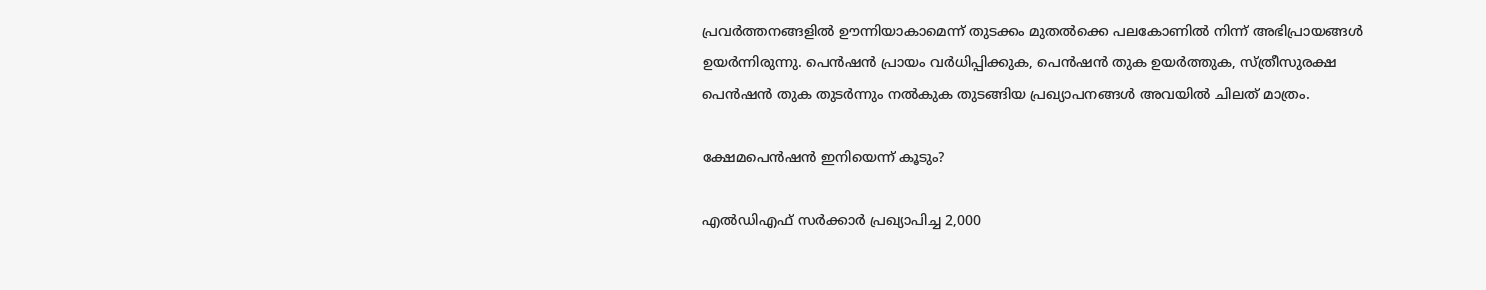പ്രവര്‍ത്തനങ്ങളില്‍ ഊന്നിയാകാമെന്ന് തുടക്കം മുതല്‍ക്കെ പലകോണില്‍ നിന്ന് അഭിപ്രായങ്ങള്‍ ഉയര്‍ന്നിരുന്നു. പെന്‍ഷന്‍ പ്രായം വര്‍ധിപ്പിക്കുക, പെന്‍ഷന്‍ തുക ഉയര്‍ത്തുക, സ്ത്രീസുരക്ഷ പെന്‍ഷന്‍ തുക തുടര്‍ന്നും നല്‍കുക തുടങ്ങിയ പ്രഖ്യാപനങ്ങള്‍ അവയില്‍ ചിലത് മാത്രം.

ക്ഷേമപെന്‍ഷന്‍ ഇനിയെന്ന് കൂടും?

എല്‍ഡിഎഫ് സര്‍ക്കാര്‍ പ്രഖ്യാപിച്ച 2,000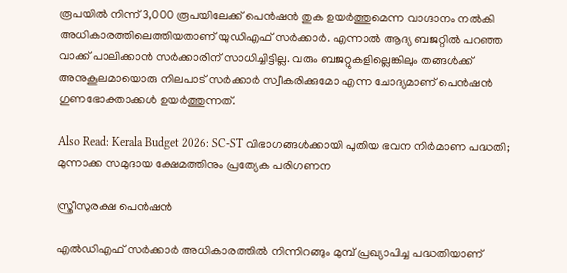രൂപയില്‍ നിന്ന് 3,000 രൂപയിലേക്ക് പെന്‍ഷന്‍ തുക ഉയര്‍ത്തുമെന്ന വാഗ്ദാനം നല്‍കി അധികാരത്തിലെത്തിയതാണ് യുഡിഎഫ് സര്‍ക്കാര്‍. എന്നാല്‍ ആദ്യ ബജറ്റില്‍ പറഞ്ഞ വാക്ക് പാലിക്കാന്‍ സര്‍ക്കാരിന് സാധിച്ചിട്ടില്ല. വരും ബജറ്റുകളില്ലെങ്കിലും തങ്ങള്‍ക്ക് അനുകൂലമായൊരു നിലപാട് സര്‍ക്കാര്‍ സ്വീകരിക്കുമോ എന്ന ചോദ്യമാണ് പെന്‍ഷന്‍ ഗുണഭോക്താക്കള്‍ ഉയര്‍ത്തുന്നത്.

Also Read: Kerala Budget 2026: SC-ST വിഭാഗങ്ങള്‍ക്കായി പുതിയ ഭവന നിര്‍മാണ പദ്ധതി; മുന്നാക്ക സമുദായ ക്ഷേമത്തിനും പ്രത്യേക പരിഗണന

സ്ത്രീസുരക്ഷ പെന്‍ഷന്‍

എല്‍ഡിഎഫ് സര്‍ക്കാര്‍ അധികാരത്തില്‍ നിന്നിറങ്ങും മുമ്പ് പ്രഖ്യാപിച്ച പദ്ധതിയാണ്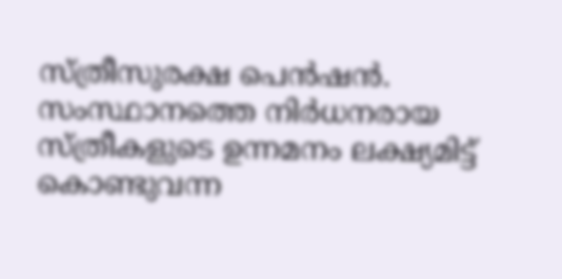സ്ത്രീസുരക്ഷ പെന്‍ഷന്‍. സംസ്ഥാനത്തെ നിര്‍ധനരായ സ്ത്രീകളുടെ ഉന്നമനം ലക്ഷ്യമിട്ട് കൊണ്ടുവന്ന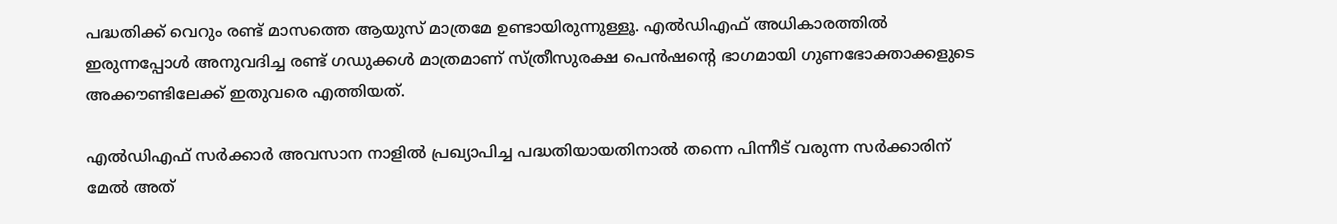പദ്ധതിക്ക് വെറും രണ്ട് മാസത്തെ ആയുസ് മാത്രമേ ഉണ്ടായിരുന്നുള്ളൂ. എല്‍ഡിഎഫ് അധികാരത്തില്‍ ഇരുന്നപ്പോള്‍ അനുവദിച്ച രണ്ട് ഗഡുക്കള്‍ മാത്രമാണ് സ്ത്രീസുരക്ഷ പെന്‍ഷന്റെ ഭാഗമായി ഗുണഭോക്താക്കളുടെ അക്കൗണ്ടിലേക്ക് ഇതുവരെ എത്തിയത്.

എല്‍ഡിഎഫ് സര്‍ക്കാര്‍ അവസാന നാളില്‍ പ്രഖ്യാപിച്ച പദ്ധതിയായതിനാല്‍ തന്നെ പിന്നീട് വരുന്ന സര്‍ക്കാരിന് മേല്‍ അത്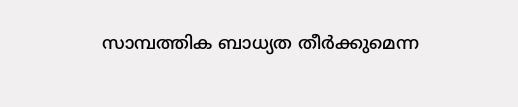സാമ്പത്തിക ബാധ്യത തീര്‍ക്കുമെന്ന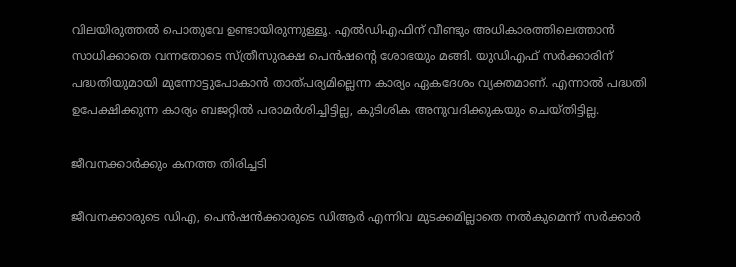വിലയിരുത്തല്‍ പൊതുവേ ഉണ്ടായിരുന്നുള്ളൂ. എല്‍ഡിഎഫിന് വീണ്ടും അധികാരത്തിലെത്താന്‍ സാധിക്കാതെ വന്നതോടെ സ്ത്രീസുരക്ഷ പെന്‍ഷന്റെ ശോഭയും മങ്ങി. യുഡിഎഫ് സര്‍ക്കാരിന് പദ്ധതിയുമായി മുന്നോട്ടുപോകാന്‍ താത്പര്യമില്ലെന്ന കാര്യം ഏകദേശം വ്യക്തമാണ്. എന്നാല്‍ പദ്ധതി ഉപേക്ഷിക്കുന്ന കാര്യം ബജറ്റില്‍ പരാമര്‍ശിച്ചിട്ടില്ല, കുടിശിക അനുവദിക്കുകയും ചെയ്തിട്ടില്ല.

ജീവനക്കാര്‍ക്കും കനത്ത തിരിച്ചടി

ജീവനക്കാരുടെ ഡിഎ, പെന്‍ഷന്‍ക്കാരുടെ ഡിആര്‍ എന്നിവ മുടക്കമില്ലാതെ നല്‍കുമെന്ന് സര്‍ക്കാര്‍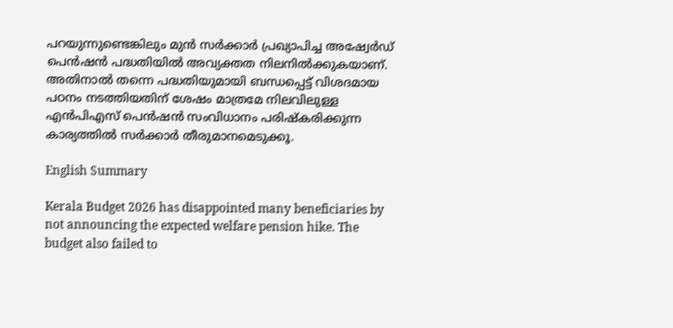പറയുന്നുണ്ടെങ്കിലും മുന്‍ സര്‍ക്കാര്‍ പ്രഖ്യാപിച്ച അഷ്വേര്‍ഡ് പെന്‍ഷന്‍ പദ്ധതിയില്‍ അവ്യക്തത നിലനില്‍ക്കുകയാണ്. അതിനാല്‍ തന്നെ പദ്ധതിയുമായി ബന്ധപ്പെട്ട് വിശദമായ പഠനം നടത്തിയതിന് ശേഷം മാത്രമേ നിലവിലുള്ള എന്‍പിഎസ് പെന്‍ഷന്‍ സംവിധാനം പരിഷ്‌കരിക്കുന്ന കാര്യത്തില്‍ സര്‍ക്കാര്‍ തീരുമാനമെടുക്കൂ.

English Summary

Kerala Budget 2026 has disappointed many beneficiaries by not announcing the expected welfare pension hike. The budget also failed to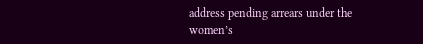address pending arrears under the women’s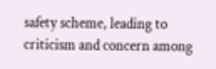safety scheme, leading to criticism and concern among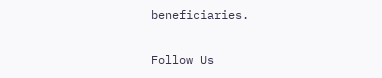beneficiaries.

Follow Us